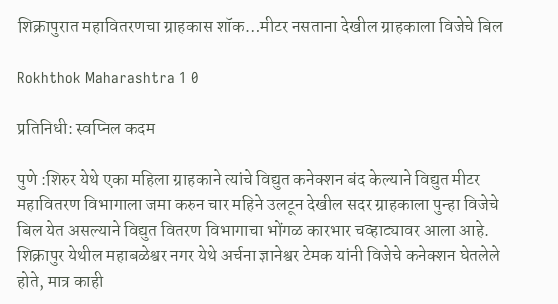शिक्रापुरात महावितरणचा ग्राहकास शॉक…मीटर नसताना देखील ग्राहकाला विजेचे बिल

Rokhthok Maharashtra 1 0

प्रतिनिधी: स्वप्निल कदम

पुणे :शिरुर येथे एका महिला ग्राहकाने त्यांचे विद्युत कनेक्शन बंद केल्याने विद्युत मीटर महावितरण विभागाला जमा करुन चार महिने उलटून देखील सदर ग्राहकाला पुन्हा विजेचे बिल येत असल्याने विद्युत वितरण विभागाचा भोंगळ कारभार चव्हाट्यावर आला आहे.
शिक्रापुर येथील महाबळेश्वर नगर येथे अर्चना ज्ञानेश्वर टेमक यांनी विजेचे कनेक्शन घेतलेले होते, मात्र काही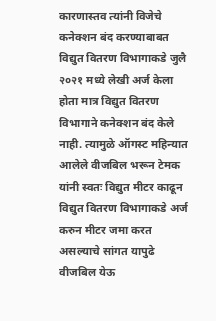कारणास्तव त्यांनी विजेचे कनेक्शन बंद करण्याबाबत विद्युत वितरण विभागाकडे जुलै २०२१ मध्ये लेखी अर्ज केला होता मात्र विद्युत वितरण विभागाने कनेक्शन बंद केले नाही. त्यामुळे ऑगस्ट महिन्यात आलेले वीजबिल भरून टेमक यांनी स्वतः विद्युत मीटर काढून विद्युत वितरण विभागाकडे अर्ज करुन मीटर जमा करत असल्याचे सांगत यापुढे वीजबिल येऊ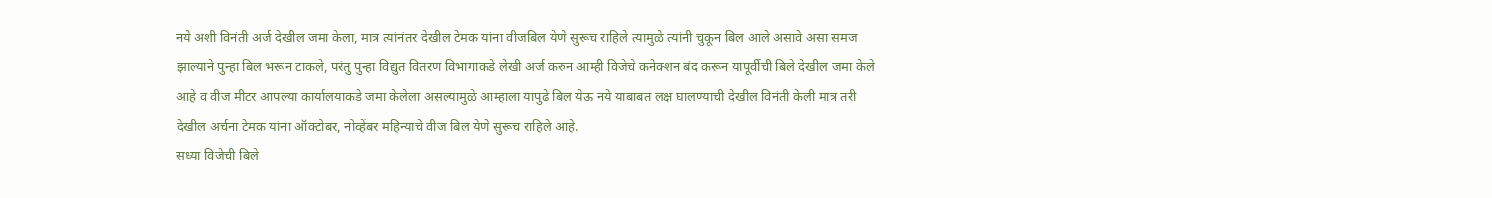नये अशी विनंती अर्ज देखील जमा केला, मात्र त्यांनंतर देखील टेमक यांना वीजबिल येणे सुरूच राहिले त्यामुळे त्यांनी चुकून बिल आले असावे असा समज झाल्याने पुन्हा बिल भरून टाकले, परंतु पुन्हा विद्युत वितरण विभागाकडे लेखी अर्ज करुन आम्ही विजेचे कनेक्शन बंद करून यापूर्वीची बिले देखील जमा केले आहे व वीज मीटर आपल्या कार्यालयाकडे जमा केलेला असल्यामुळे आम्हाला यापुढे बिल येऊ नये याबाबत लक्ष घालण्याची देखील विनंती केली मात्र तरी देखील अर्चना टेमक यांना ऑक्टोबर, नोव्हेंबर महिन्याचे वीज बिल येणे सुरूच राहिले आहे.
सध्या विजेची बिले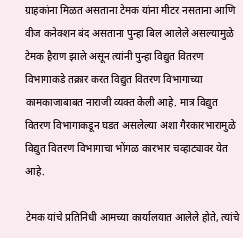ग्राहकांना मिळत असताना टेमक यांना मीटर नसताना आणि वीज कनेक्शन बंद असताना पुन्हा बिल आलेले असल्यामुळे टेमक हैराण झाले असून त्यांनी पुन्हा विद्युत वितरण विभागाकडे तक्रार करत विद्युत वितरण विभागाच्या कामकाजाबाबत नाराजी व्यक्त केली आहे. मात्र विद्युत वितरण विभागाकडून घडत असलेल्या अशा गैरकारभारामुळे विद्युत वितरण विभागाचा भोंगळ कारभार चव्हाट्यावर येत आहे.

टेमक यांचे प्रतिनिधी आमच्या कार्यालयात आलेले होते, त्यांचे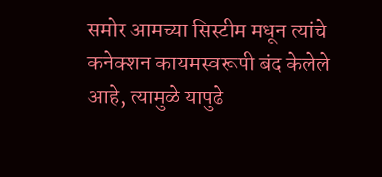समोर आमच्या सिस्टीम मधून त्यांचे कनेक्शन कायमस्वरूपी बंद केलेले आहे, त्यामुळे यापुढे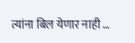त्यांना बिल येणार नाही …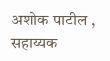अशोक पाटील , सहाय्यक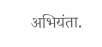अभियंता.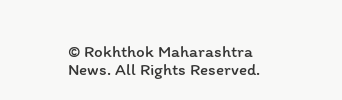© Rokhthok Maharashtra News. All Rights Reserved.